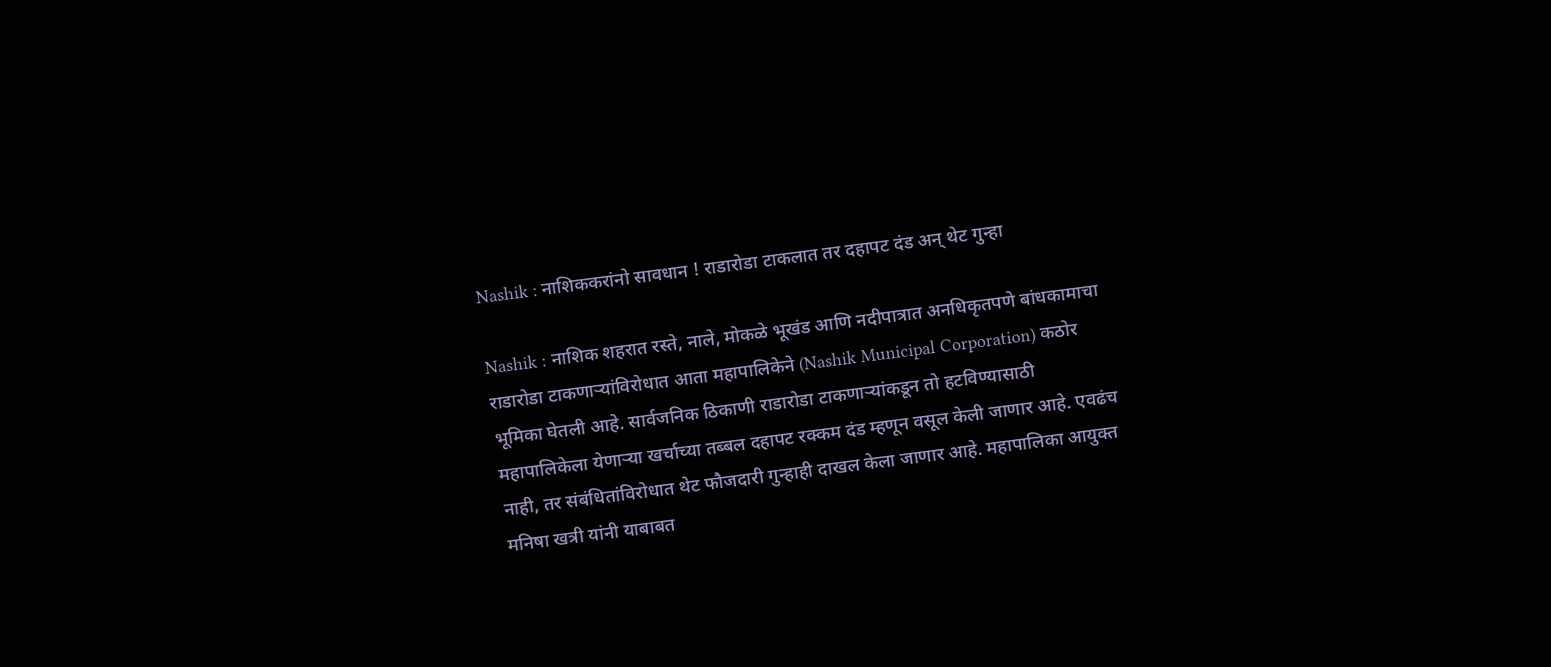Nashik : नाशिककरांनो सावधान ! राडारोडा टाकलात तर दहापट दंड अन् थेट गुन्हा

Nashik : नाशिक शहरात रस्ते, नाले, मोकळे भूखंड आणि नदीपात्रात अनधिकृतपणे बांधकामाचा राडारोडा टाकणाऱ्यांविरोधात आता महापालिकेने (Nashik Municipal Corporation) कठोर भूमिका घेतली आहे. सार्वजनिक ठिकाणी राडारोडा टाकणाऱ्यांकडून तो हटविण्यासाठी महापालिकेला येणाऱ्या खर्चाच्या तब्बल दहापट रक्कम दंड म्हणून वसूल केली जाणार आहे. एवढंच नाही, तर संबंधितांविरोधात थेट फौजदारी गुन्हाही दाखल केला जाणार आहे. महापालिका आयुक्त मनिषा खत्री यांनी याबाबत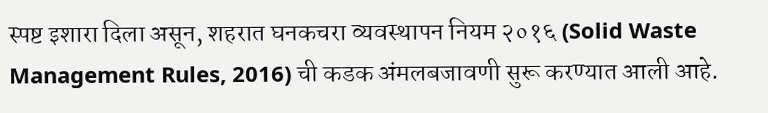स्पष्ट इशारा दिला असून, शहरात घनकचरा व्यवस्थापन नियम २०१६ (Solid Waste Management Rules, 2016) ची कडक अंमलबजावणी सुरू करण्यात आली आहे.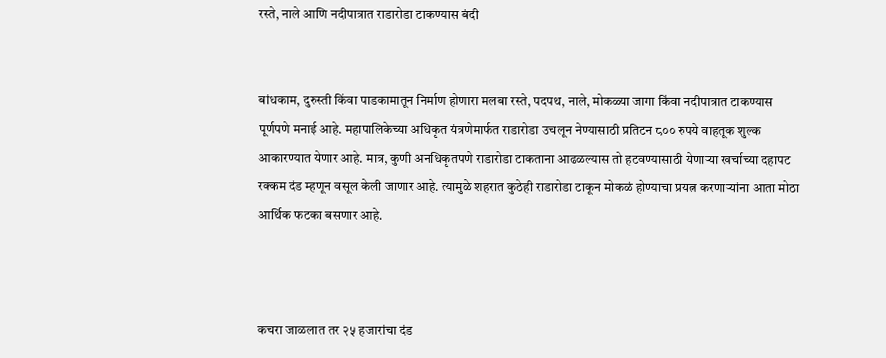रस्ते, नाले आणि नदीपात्रात राडारोडा टाकण्यास बंदी


बांधकाम, दुरुस्ती किंवा पाडकामातून निर्माण होणारा मलबा रस्ते, पदपथ, नाले, मोकळ्या जागा किंवा नदीपात्रात टाकण्यास पूर्णपणे मनाई आहे. महापालिकेच्या अधिकृत यंत्रणेमार्फत राडारोडा उचलून नेण्यासाठी प्रतिटन ८०० रुपये वाहतूक शुल्क आकारण्यात येणार आहे. मात्र, कुणी अनधिकृतपणे राडारोडा टाकताना आढळल्यास तो हटवण्यासाठी येणाऱ्या खर्चाच्या दहापट रक्कम दंड म्हणून वसूल केली जाणार आहे. त्यामुळे शहरात कुठेही राडारोडा टाकून मोकळं होण्याचा प्रयत्न करणाऱ्यांना आता मोठा आर्थिक फटका बसणार आहे.



कचरा जाळलात तर २५ हजारांचा दंड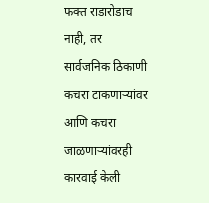फक्त राडारोडाच नाही, तर सार्वजनिक ठिकाणी कचरा टाकणाऱ्यांवर आणि कचरा जाळणाऱ्यांवरही कारवाई केली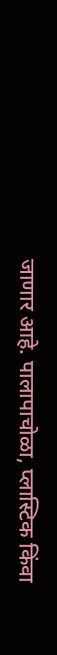जाणार आहे. पालापाचोळा, प्लास्टिक किंवा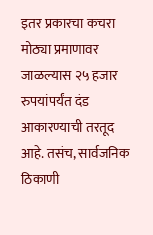इतर प्रकारचा कचरा मोठ्या प्रमाणावर जाळल्यास २५ हजार रुपयांपर्यंत दंड आकारण्याची तरतूद आहे. तसंच, सार्वजनिक ठिकाणी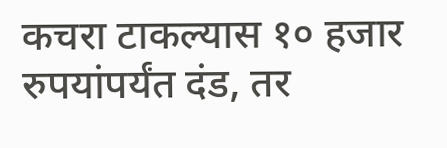कचरा टाकल्यास १० हजार रुपयांपर्यंत दंड, तर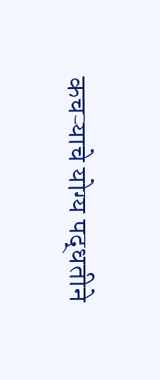कचऱ्याचे योग्य पद्धतीने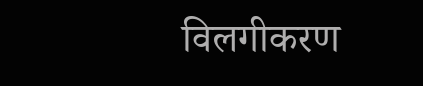विलगीकरण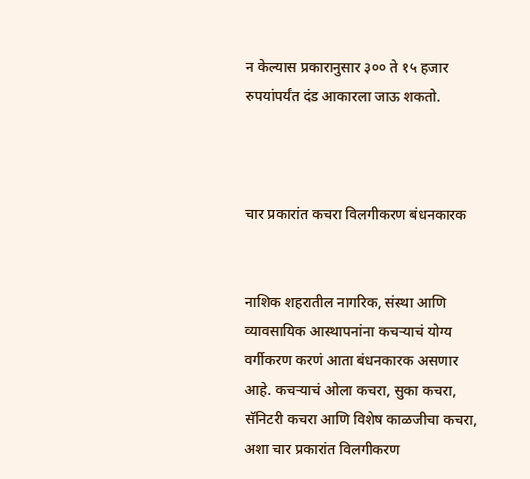न केल्यास प्रकारानुसार ३०० ते १५ हजार रुपयांपर्यंत दंड आकारला जाऊ शकतो.



चार प्रकारांत कचरा विलगीकरण बंधनकारक


नाशिक शहरातील नागरिक, संस्था आणि व्यावसायिक आस्थापनांना कचऱ्याचं योग्य वर्गीकरण करणं आता बंधनकारक असणार आहे. कचऱ्याचं ओला कचरा, सुका कचरा, सॅनिटरी कचरा आणि विशेष काळजीचा कचरा, अशा चार प्रकारांत विलगीकरण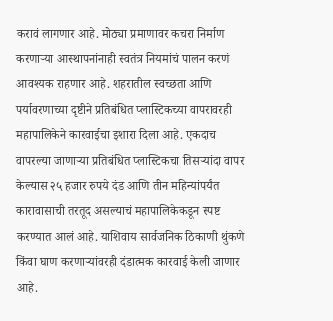करावं लागणार आहे. मोठ्या प्रमाणावर कचरा निर्माण करणाऱ्या आस्थापनांनाही स्वतंत्र नियमांचं पालन करणं आवश्यक राहणार आहे. शहरातील स्वच्छता आणि पर्यावरणाच्या दृष्टीने प्रतिबंधित प्लास्टिकच्या वापरावरही महापालिकेने कारवाईचा इशारा दिला आहे. एकदाच वापरल्या जाणाऱ्या प्रतिबंधित प्लास्टिकचा तिसऱ्यांदा वापर केल्यास २५ हजार रुपये दंड आणि तीन महिन्यांपर्यंत कारावासाची तरतूद असल्याचं महापालिकेकडून स्पष्ट करण्यात आलं आहे. याशिवाय सार्वजनिक ठिकाणी थुंकणे किंवा घाण करणाऱ्यांवरही दंडात्मक कारवाई केली जाणार आहे.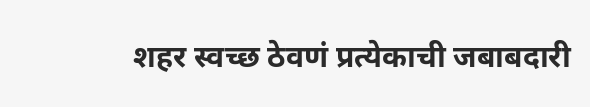शहर स्वच्छ ठेवणं प्रत्येकाची जबाबदारी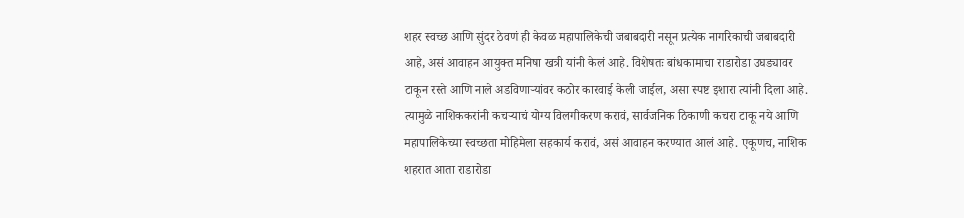शहर स्वच्छ आणि सुंदर ठेवणं ही केवळ महापालिकेची जबाबदारी नसून प्रत्येक नागरिकाची जबाबदारी आहे, असं आवाहन आयुक्त मनिषा खत्री यांनी केलं आहे. विशेषतः बांधकामाचा राडारोडा उघड्यावर टाकून रस्ते आणि नाले अडविणाऱ्यांवर कठोर कारवाई केली जाईल, असा स्पष्ट इशारा त्यांनी दिला आहे. त्यामुळे नाशिककरांनी कचऱ्याचं योग्य विलगीकरण करावं, सार्वजनिक ठिकाणी कचरा टाकू नये आणि महापालिकेच्या स्वच्छता मोहिमेला सहकार्य करावं, असं आवाहन करण्यात आलं आहे. एकूणच, नाशिक शहरात आता राडारोडा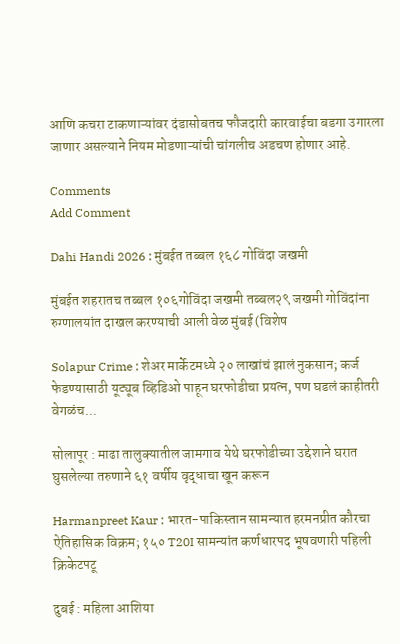आणि कचरा टाकणाऱ्यांवर दंडासोबतच फौजदारी कारवाईचा बडगा उगारला जाणार असल्याने नियम मोडणाऱ्यांची चांगलीच अडचण होणार आहे.

Comments
Add Comment

Dahi Handi 2026 : मुंबईत तब्बल १६८ गोविंदा जखमी

मुंबईत शहरातच तब्बल १०६गोविंदा जखमी तब्बल२९ जखमी गोविंदांना रुग्णालयांत दाखल करण्याची आली वेळ मुंबई (विशेष

Solapur Crime : शेअर मार्केटमध्ये २० लाखांचं झालं नुकसान; कर्ज फेडण्यासाठी यूट्यूब व्हिडिओ पाहून घरफोडीचा प्रयत्न, पण घडलं काहीतरी वेगळंच...

सोलापूर : माढा तालुक्यातील जामगाव येथे घरफोडीच्या उद्देशाने घरात घुसलेल्या तरुणाने ६१ वर्षीय वृद्धाचा खून करून

Harmanpreet Kaur : भारत-पाकिस्तान सामन्यात हरमनप्रीत कौरचा ऐतिहासिक विक्रम; १५० T20I सामन्यांत कर्णधारपद भूषवणारी पहिली क्रिकेटपटू

दुबई : महिला आशिया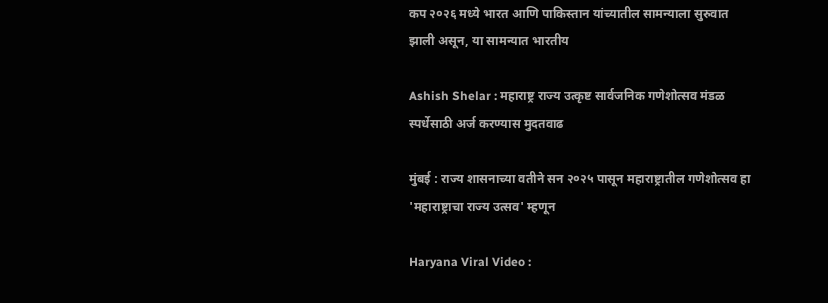कप २०२६ मध्ये भारत आणि पाकिस्तान यांच्यातील सामन्याला सुरुवात झाली असून, या सामन्यात भारतीय

Ashish Shelar : महाराष्ट्र राज्य उत्कृष्ट सार्वजनिक गणेशोत्सव मंडळ स्पर्धेसाठी अर्ज करण्यास मुदतवाढ

मुंबई : राज्य शासनाच्या वतीने सन २०२५ पासून महाराष्ट्रातील गणेशोत्सव हा 'महाराष्ट्राचा राज्य उत्सव' म्हणून

Haryana Viral Video :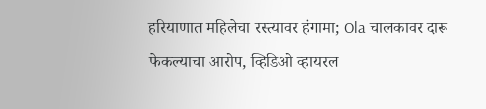हरियाणात महिलेचा रस्त्यावर हंगामा; Ola चालकावर दारू फेकल्याचा आरोप, व्हिडिओ व्हायरल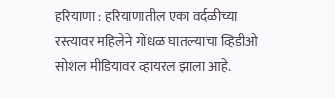हरियाणा : हरियाणातील एका वर्दळीच्या रस्त्यावर महिलेने गोंधळ घातल्याचा व्हिडीओ सोशल मीडियावर व्हायरल झाला आहे.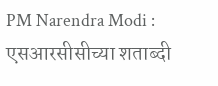PM Narendra Modi : एसआरसीसीच्या शताब्दी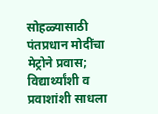सोहळ्यासाठी पंतप्रधान मोदींचा मेट्रोने प्रवास; विद्यार्थ्यांशी व प्रवाशांशी साधला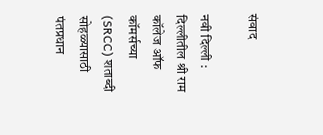संवाद

नवी दिल्ली : दिल्लीतील श्री राम कॉलेज ऑफ कॉमर्सच्या (SRCC) शताब्दी सोहळ्यासाठी पंतप्रधान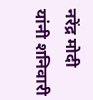नरेंद्र मोदी यांनी शनिवारी